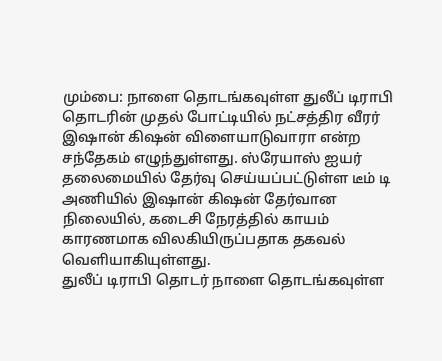மும்பை: நாளை தொடங்கவுள்ள துலீப் டிராபி தொடரின் முதல் போட்டியில் நட்சத்திர வீரர் இஷான் கிஷன் விளையாடுவாரா என்ற சந்தேகம் எழுந்துள்ளது. ஸ்ரேயாஸ் ஐயர் தலைமையில் தேர்வு செய்யப்பட்டுள்ள டீம் டி அணியில் இஷான் கிஷன் தேர்வான நிலையில், கடைசி நேரத்தில் காயம் காரணமாக விலகியிருப்பதாக தகவல் வெளியாகியுள்ளது.
துலீப் டிராபி தொடர் நாளை தொடங்கவுள்ள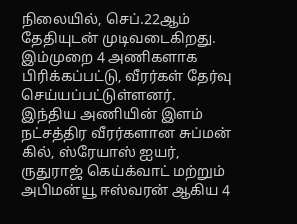நிலையில், செப்.22ஆம் தேதியுடன் முடிவடைகிறது. இம்முறை 4 அணிகளாக பிரிக்கப்பட்டு, வீரர்கள் தேர்வு செய்யப்பட்டுள்ளனர். இந்திய அணியின் இளம் நட்சத்திர வீரர்களான சுப்மன் கில், ஸ்ரேயாஸ் ஐயர், ருதுராஜ் கெய்க்வாட் மற்றும் அபிமன்யூ ஈஸ்வரன் ஆகிய 4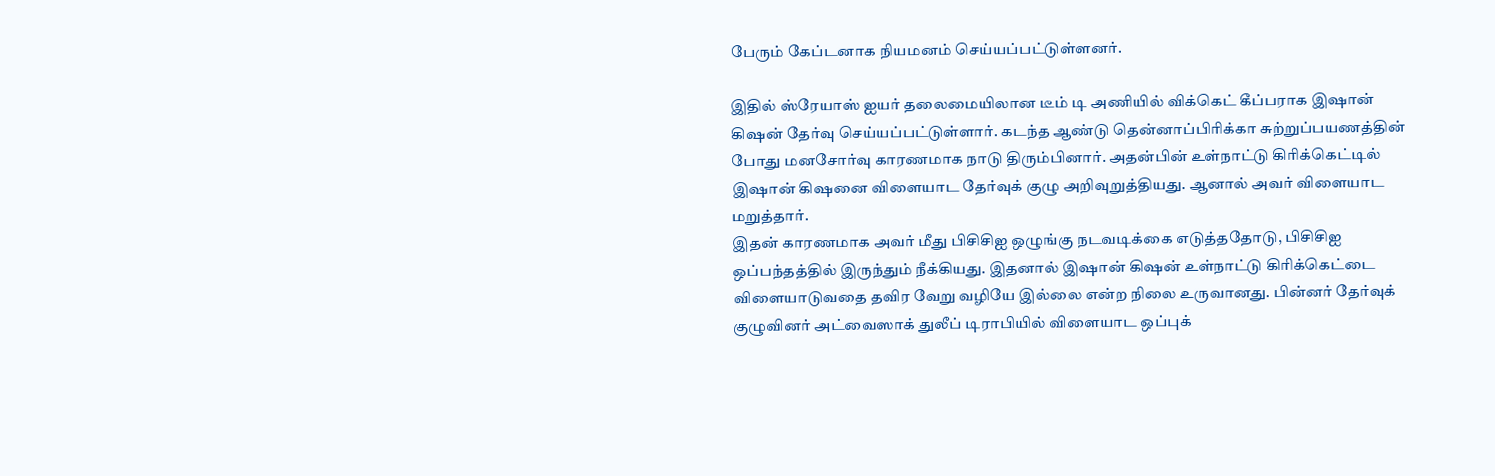பேரும் கேப்டனாக நியமனம் செய்யப்பட்டுள்ளனர்.

இதில் ஸ்ரேயாஸ் ஐயர் தலைமையிலான டீம் டி அணியில் விக்கெட் கீப்பராக இஷான் கிஷன் தேர்வு செய்யப்பட்டுள்ளார். கடந்த ஆண்டு தென்னாப்பிரிக்கா சுற்றுப்பயணத்தின் போது மனசோர்வு காரணமாக நாடு திரும்பினார். அதன்பின் உள்நாட்டு கிரிக்கெட்டில் இஷான் கிஷனை விளையாட தேர்வுக் குழு அறிவுறுத்தியது. ஆனால் அவர் விளையாட மறுத்தார்.
இதன் காரணமாக அவர் மீது பிசிசிஐ ஒழுங்கு நடவடிக்கை எடுத்ததோடு, பிசிசிஐ ஒப்பந்தத்தில் இருந்தும் நீக்கியது. இதனால் இஷான் கிஷன் உள்நாட்டு கிரிக்கெட்டை விளையாடுவதை தவிர வேறு வழியே இல்லை என்ற நிலை உருவானது. பின்னர் தேர்வுக் குழுவினர் அட்வைஸாக் துலீப் டிராபியில் விளையாட ஒப்புக்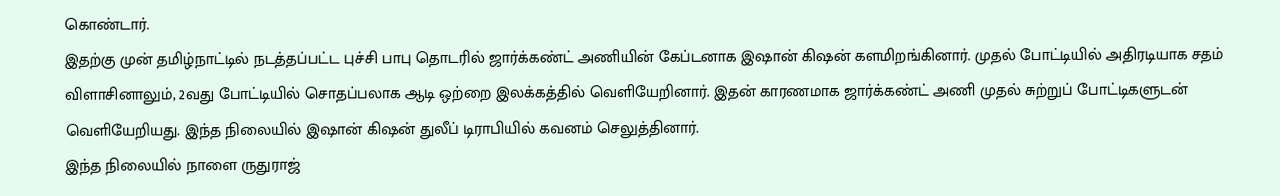கொண்டார்.
இதற்கு முன் தமிழ்நாட்டில் நடத்தப்பட்ட புச்சி பாபு தொடரில் ஜார்க்கண்ட் அணியின் கேப்டனாக இஷான் கிஷன் களமிறங்கினார். முதல் போட்டியில் அதிரடியாக சதம் விளாசினாலும், 2வது போட்டியில் சொதப்பலாக ஆடி ஒற்றை இலக்கத்தில் வெளியேறினார். இதன் காரணமாக ஜார்க்கண்ட் அணி முதல் சுற்றுப் போட்டிகளுடன் வெளியேறியது. இந்த நிலையில் இஷான் கிஷன் துலீப் டிராபியில் கவனம் செலுத்தினார்.
இந்த நிலையில் நாளை ருதுராஜ்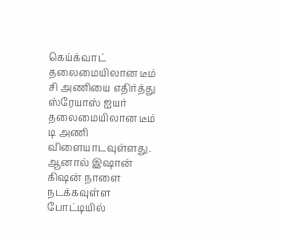கெய்க்வாட் தலைமையிலான டீம் சி அணியை எதிர்த்து ஸ்ரேயாஸ் ஐயர் தலைமையிலான டீம் டி அணி விளையாடவுள்ளது. ஆனால் இஷான் கிஷன் நாளை நடக்கவுள்ள போட்டியில்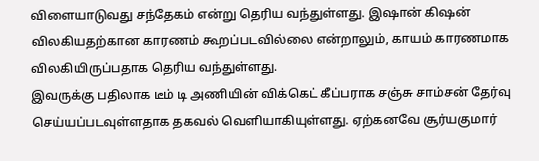விளையாடுவது சந்தேகம் என்று தெரிய வந்துள்ளது. இஷான் கிஷன் விலகியதற்கான காரணம் கூறப்படவில்லை என்றாலும், காயம் காரணமாக விலகியிருப்பதாக தெரிய வந்துள்ளது.
இவருக்கு பதிலாக டீம் டி அணியின் விக்கெட் கீப்பராக சஞ்சு சாம்சன் தேர்வு செய்யப்படவுள்ளதாக தகவல் வெளியாகியுள்ளது. ஏற்கனவே சூர்யகுமார்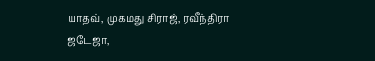யாதவ், முகமது சிராஜ், ரவீந்திரா ஜடேஜா,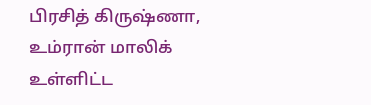பிரசித் கிருஷ்ணா, உம்ரான் மாலிக் உள்ளிட்ட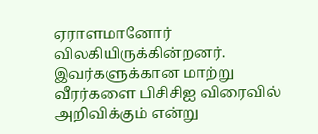ஏராளமானோர் விலகியிருக்கின்றனர். இவர்களுக்கான மாற்று வீரர்களை பிசிசிஐ விரைவில் அறிவிக்கும் என்று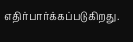எதிர்பார்க்கப்படுகிறது.